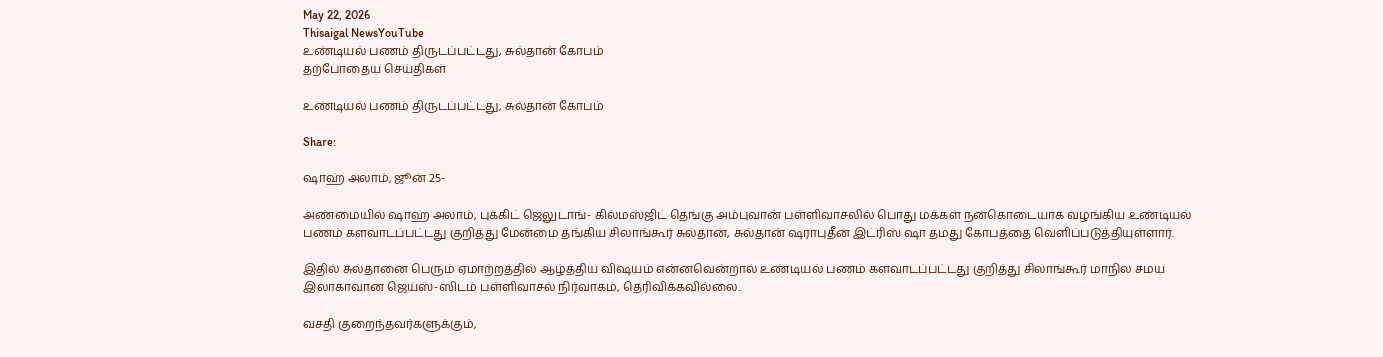May 22, 2026
Thisaigal NewsYouTube
உண்டியல் பணம் திருடப்பட்டது, சுல்தான் கோபம்
தற்போதைய செய்திகள்

உண்டியல் பணம் திருடப்பட்டது, சுல்தான் கோபம்

Share:

ஷாஹ் அலாம், ஜூன் 25-

அண்மையில் ஷாஹ் அலாம், புக்கிட் ஜெலுடாங்- கில்மஸ்ஜிட் தெங்கு அம்புவான் பள்ளிவாசலில் பொது மக்கள் நன்கொடையாக வழங்கிய உண்டியல் பணம் களவாடப்பட்டது குறித்து மேன்மை தங்கிய சிலாங்கூர் சுல்தான், சுல்தான் ஷராபுதீன் இட்ரிஸ் ஷா தமது கோபத்தை வெளிப்படுத்தியுள்ளார்.

இதில் சுல்தானை பெரும் ஏமாற்றத்தில் ஆழ்த்திய விஷயம் என்னவென்றால் உண்டியல் பணம் களவாடப்பட்டது குறித்து சிலாங்கூர் மாநில சமய இலாகாவான ஜெய்ஸ்-ஸிடம் பள்ளிவாசல் நிர்வாகம், தெரிவிக்கவில்லை..

வசதி குறைந்தவர்களுக்கும்,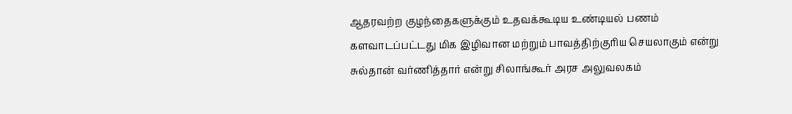ஆதரவற்ற குழந்தைகளுக்கும் உதவக்கூடிய உண்டியல் பணம் களவாடப்பட்டது மிக இழிவான மற்றும் பாவத்திற்குரிய செயலாகும் என்று சுல்தான் வர்ணித்தார் என்று சிலாங்கூர் அரச அலுவலகம்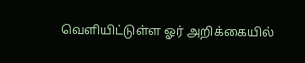வெளியிட்டுள்ள ஓர் அறிக்கையில்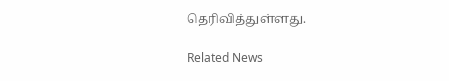தெரிவித்துள்ளது.

Related News